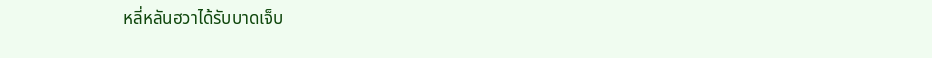หลี่หลันฮวาได้รับบาดเจ็บ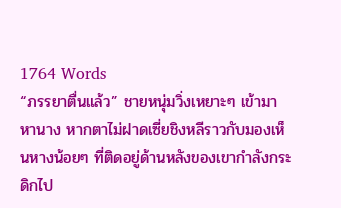1764 Words
“ภรรยาตื่นแล้ว” ชายหนุ่มวิ่งเหยาะๆ เข้ามาหานาง หากตาไม่ฝาดเซี่ยชิงหลีราวกับมองเห็นหางน้อยๆ ที่ติดอยู่ด้านหลังของเขากำลังกระดิกไป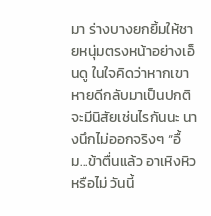มา ร่างบางยกยิ้มให้ชายหนุ่มตรงหน้าอย่างเอ็นดู ในใจคิดว่าหากเขาหายดีกลับมาเป็นปกติจะมีนิสัยเช่นไรกันนะ นางนึกไม่ออกจริงๆ “อื้ม...ข้าตื่นแล้ว อาเหิงหิวหรือไม่ วันนี้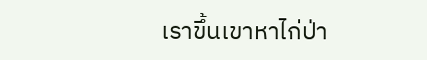เราขึ้นเขาหาไก่ป่า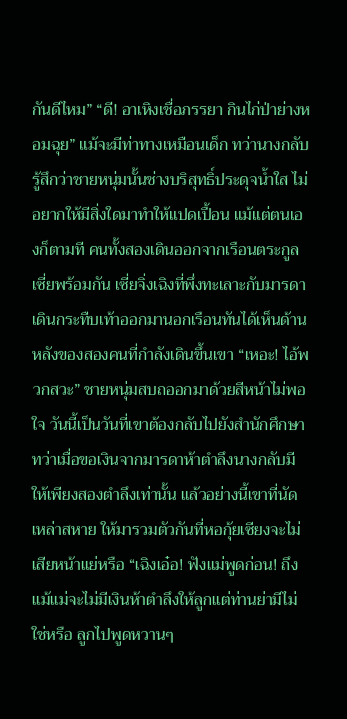กันดีไหม” “ดี! อาเหิงเชื่อภรรยา กินไก่ป่าย่างหอมฉุย” แม้จะมีท่าทางเหมือนเด็ก ทว่านางกลับรู้สึกว่าชายหนุ่มนั้นช่างบริสุทธิ์ประดุจน้ำใส ไม่อยากให้มีสิ่งใดมาทำให้แปดเปื้อน แม้แต่ตนเองก็ตามที คนทั้งสองเดินออกจากเรือนตระกูลเซี่ยพร้อมกัน เซี่ยจิ่งเฉิงที่พึ่งทะเลาะกับมารดาเดินกระทืบเท้าออกมานอกเรือนทันได้เห็นด้านหลังของสองคนที่กำลังเดินขึ้นเขา “เหอะ! ไอ้พวกสวะ” ชายหนุ่มสบถออกมาด้วยสีหน้าไม่พอใจ วันนี้เป็นวันที่เขาต้องกลับไปยังสำนักศึกษา ทว่าเมื่อขอเงินจากมารดาห้าตำลึงนางกลับมีให้เพียงสองตำลึงเท่านั้น แล้วอย่างนี้เขาที่นัดเหล่าสหาย ให้มารวมตัวกันที่หอกุ้ยเซียงจะไม่เสียหน้าแย่หรือ “เฉิงเอ๋อ! ฟังแม่พูดก่อน! ถึงแม้แม่จะไม่มีเงินห้าตำลึงให้ลูกแต่ท่านย่ามีไม่ใช่หรือ ลูกไปพูดหวานๆ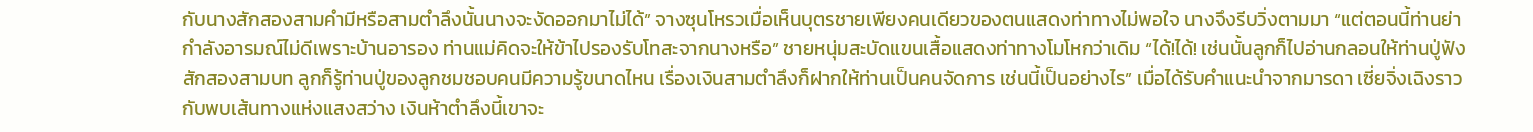กับนางสักสองสามคำมีหรือสามตำลึงนั้นนางจะงัดออกมาไม่ได้” จางซุนโหรวเมื่อเห็นบุตรชายเพียงคนเดียวของตนแสดงท่าทางไม่พอใจ นางจึงรีบวิ่งตามมา “แต่ตอนนี้ท่านย่ากำลังอารมณ์ไม่ดีเพราะบ้านอารอง ท่านแม่คิดจะให้ข้าไปรองรับโทสะจากนางหรือ” ชายหนุ่มสะบัดแขนเสื้อแสดงท่าทางโมโหกว่าเดิม “ได้!ได้! เช่นนั้นลูกก็ไปอ่านกลอนให้ท่านปู่ฟังสักสองสามบท ลูกก็รู้ท่านปู่ของลูกชมชอบคนมีความรู้ขนาดไหน เรื่องเงินสามตำลึงก็ฝากให้ท่านเป็นคนจัดการ เช่นนี้เป็นอย่างไร” เมื่อได้รับคำแนะนำจากมารดา เซี่ยจิ่งเฉิงราวกับพบเส้นทางแห่งแสงสว่าง เงินห้าตำลึงนี้เขาจะ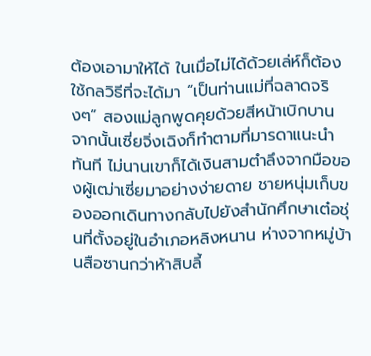ต้องเอามาให้ได้ ในเมื่อไม่ได้ด้วยเล่ห์ก็ต้องใช้กลวิธีที่จะได้มา “เป็นท่านแม่ที่ฉลาดจริงๆ” สองแม่ลูกพูดคุยด้วยสีหน้าเบิกบาน จากนั้นเซี่ยจิ่งเฉิงก็ทำตามที่มารดาแนะนำทันที ไม่นานเขาก็ได้เงินสามตำลึงจากมือของผู้เฒ่าเซี่ยมาอย่างง่ายดาย ชายหนุ่มเก็บของออกเดินทางกลับไปยังสำนักศึกษาเต๋อชุ่นที่ตั้งอยู่ในอำเภอหลิงหนาน ห่างจากหมู่บ้านสือซานกว่าห้าสิบลี้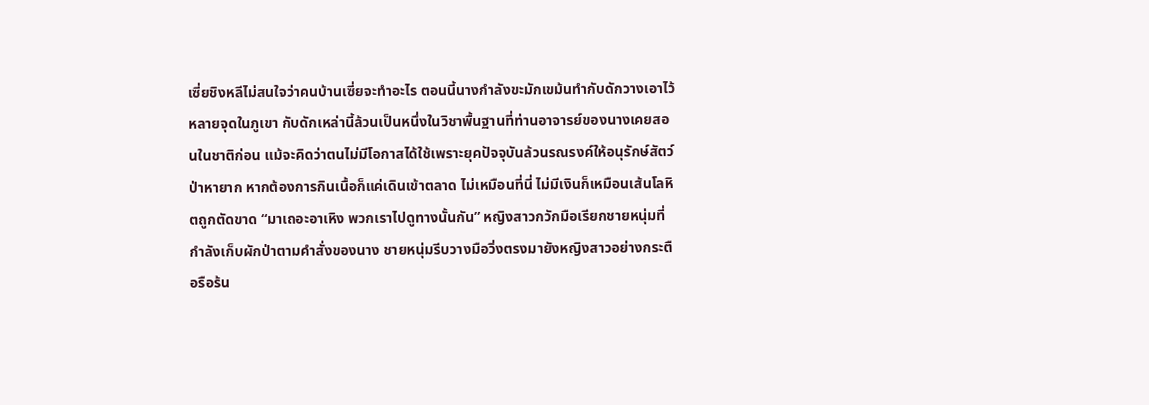เซี่ยชิงหลีไม่สนใจว่าคนบ้านเซี่ยจะทำอะไร ตอนนี้นางกำลังขะมักเขม้นทำกับดักวางเอาไว้หลายจุดในภูเขา กับดักเหล่านี้ล้วนเป็นหนึ่งในวิชาพื้นฐานที่ท่านอาจารย์ของนางเคยสอนในชาติก่อน แม้จะคิดว่าตนไม่มีโอกาสได้ใช้เพราะยุคปัจจุบันล้วนรณรงค์ให้อนุรักษ์สัตว์ป่าหายาก หากต้องการกินเนื้อก็แค่เดินเข้าตลาด ไม่เหมือนที่นี่ ไม่มีเงินก็เหมือนเส้นโลหิตถูกตัดขาด “มาเถอะอาเหิง พวกเราไปดูทางนั้นกัน” หญิงสาวกวักมือเรียกชายหนุ่มที่กำลังเก็บผักป่าตามคำสั่งของนาง ชายหนุ่มรีบวางมือวิ่งตรงมายังหญิงสาวอย่างกระตือรือร้น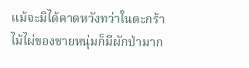แม้จะมิได้คาดหวังทว่าในตะกร้าไม้ไผ่ของชายหนุ่มก็มีผักป่ามาก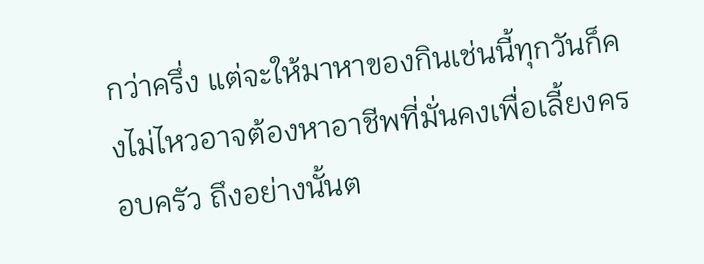กว่าครึ่ง แต่จะให้มาหาของกินเช่นนี้ทุกวันก็คงไม่ไหวอาจต้องหาอาชีพที่มั่นคงเพื่อเลี้ยงครอบครัว ถึงอย่างนั้นต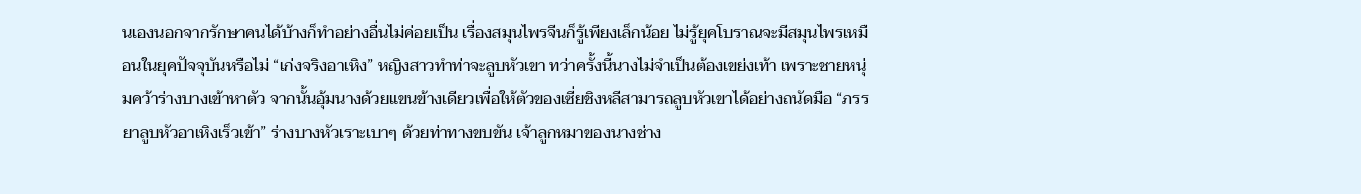นเองนอกจากรักษาคนได้บ้างก็ทำอย่างอื่นไม่ค่อยเป็น เรื่องสมุนไพรจีนก็รู้เพียงเล็กน้อย ไม่รู้ยุคโบราณจะมีสมุนไพรเหมือนในยุคปัจจุบันหรือไม่ “เก่งจริงอาเหิง” หญิงสาวทำท่าจะลูบหัวเขา ทว่าครั้งนี้นางไม่จำเป็นต้องเขย่งเท้า เพราะชายหนุ่มคว้าร่างบางเข้าหาตัว จากนั้นอุ้มนางด้วยแขนข้างเดียวเพื่อให้ตัวของเซี่ยชิงหลีสามารถลูบหัวเขาได้อย่างถนัดมือ “ภรรยาลูบหัวอาเหิงเร็วเข้า” ร่างบางหัวเราะเบาๆ ด้วยท่าทางขบขัน เจ้าลูกหมาของนางช่าง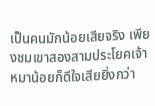เป็นคนมักน้อยเสียจริง เพียงชมเขาสองสามประโยคเจ้าหมาน้อยก็ดีใจเสียยิ่งกว่า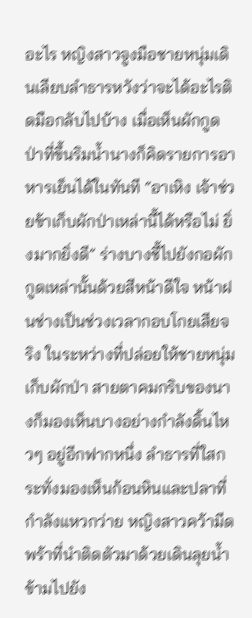อะไร หญิงสาวจูงมือชายหนุ่มเดินเลียบลำธารหวังว่าจะได้อะไรติดมือกลับไปบ้าง เมื่อเห็นผักกูดป่าที่ขึ้นริมน้ำนางก็คิดรายการอาหารเย็นได้ในทันที “อาเหิง เจ้าช่วยข้าเก็บผักป่าเหล่านี้ได้หรือไม่ ยิ่งมากยิ่งดี” ร่างบางชี้ไปยังกอผักกูดเหล่านั้นด้วยสีหน้าดีใจ หน้าฝนช่างเป็นช่วงเวลากอบโกยเสียจริง ในระหว่างที่ปล่อยให้ชายหนุ่มเก็บผักป่า สายตาคมกริบของนางก็มองเห็นบางอย่างกำลังดิ้นไหวๆ อยู่อีกฟากหนึ่ง ลำธารที่ใสกระทั่งมองเห็นก้อนหินและปลาที่กำลังแหวกว่าย หญิงสาวคว้ามีดพร้าที่นำติดตัวมาด้วยเดินลุยน้ำข้ามไปยัง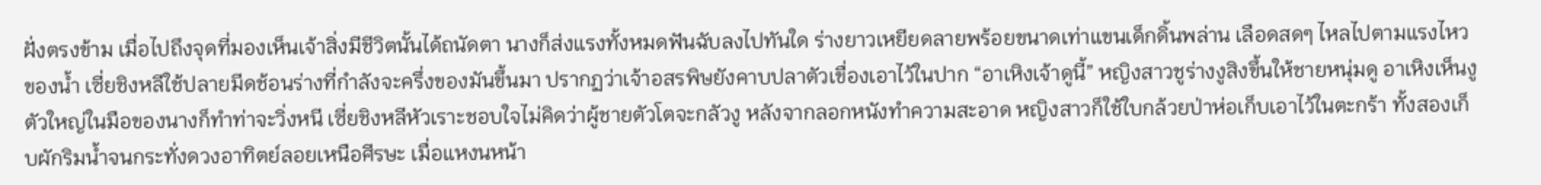ฝั่งตรงข้าม เมื่อไปถึงจุดที่มองเห็นเจ้าสิ่งมีชีวิตนั้นได้ถนัดตา นางก็ส่งแรงทั้งหมดฟันฉับลงไปทันใด ร่างยาวเหยียดลายพร้อยขนาดเท่าแขนเด็กดิ้นพล่าน เลือดสดๆ ไหลไปตามแรงไหวของน้ำ เซี่ยชิงหลีใช้ปลายมีดช้อนร่างที่กำลังจะครึ่งของมันขึ้นมา ปรากฏว่าเจ้าอสรพิษยังคาบปลาตัวเขื่องเอาไว้ในปาก “อาเหิงเจ้าดูนี้” หญิงสาวชูร่างงูสิงขึ้นให้ชายหนุ่มดู อาเหิงเห็นงูตัวใหญ่ในมือของนางก็ทำท่าจะวิ่งหนี เซี่ยชิงหลีหัวเราะชอบใจไม่คิดว่าผู้ชายตัวโตจะกลัวงู หลังจากลอกหนังทำความสะอาด หญิงสาวก็ใช้ใบกล้วยป่าห่อเก็บเอาไว้ในตะกร้า ทั้งสองเก็บผักริมน้ำจนกระทั่งดวงอาทิตย์ลอยเหนือศีรษะ เมื่อแหงนหน้า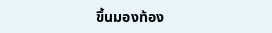ขึ้นมองท้อง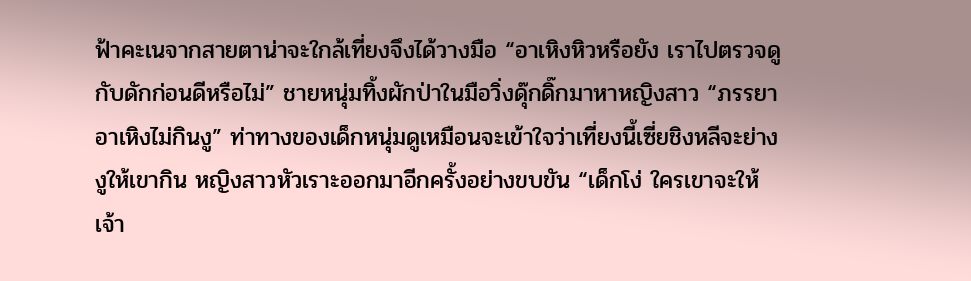ฟ้าคะเนจากสายตาน่าจะใกล้เที่ยงจึงได้วางมือ “อาเหิงหิวหรือยัง เราไปตรวจดูกับดักก่อนดีหรือไม่” ชายหนุ่มทิ้งผักป่าในมือวิ่งดุ๊กดิ๊กมาหาหญิงสาว “ภรรยาอาเหิงไม่กินงู” ท่าทางของเด็กหนุ่มดูเหมือนจะเข้าใจว่าเที่ยงนี้เซี่ยชิงหลีจะย่างงูให้เขากิน หญิงสาวหัวเราะออกมาอีกครั้งอย่างขบขัน “เด็กโง่ ใครเขาจะให้เจ้า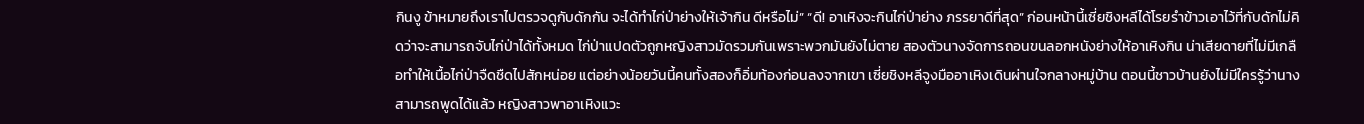กินงู ข้าหมายถึงเราไปตรวจดูกับดักกัน จะได้ทำไก่ป่าย่างให้เจ้ากิน ดีหรือไม่” “ดี! อาเหิงจะกินไก่ป่าย่าง ภรรยาดีที่สุด” ก่อนหน้านี้เซี่ยชิงหลีได้โรยรำข้าวเอาไว้ที่กับดักไม่คิดว่าจะสามารถจับไก่ป่าได้ทั้งหมด ไก่ป่าแปดตัวถูกหญิงสาวมัดรวมกันเพราะพวกมันยังไม่ตาย สองตัวนางจัดการถอนขนลอกหนังย่างให้อาเหิงกิน น่าเสียดายที่ไม่มีเกลือทำให้เนื้อไก่ป่าจืดชืดไปสักหน่อย แต่อย่างน้อยวันนี้คนทั้งสองก็อิ่มท้องก่อนลงจากเขา เซี่ยชิงหลีจูงมืออาเหิงเดินผ่านใจกลางหมู่บ้าน ตอนนี้ชาวบ้านยังไม่มีใครรู้ว่านางสามารถพูดได้แล้ว หญิงสาวพาอาเหิงแวะ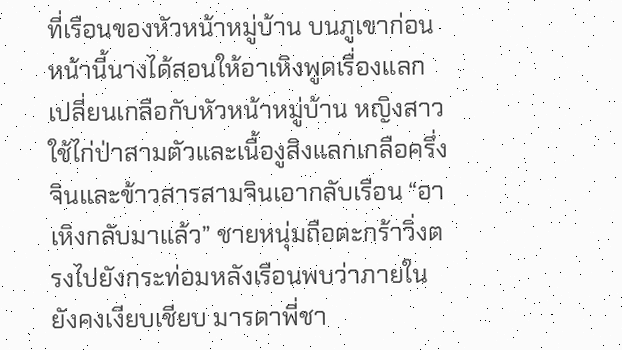ที่เรือนของหัวหน้าหมู่บ้าน บนภูเขาก่อนหน้านี้นางได้สอนให้อาเหิงพูดเรื่องแลกเปลี่ยนเกลือกับหัวหน้าหมู่บ้าน หญิงสาวใช้ไก่ป่าสามตัวและเนื้องูสิงแลกเกลือครึ่งจินและข้าวสารสามจินเอากลับเรือน “อาเหิงกลับมาแล้ว” ชายหนุ่มถือตะกร้าวิ่งตรงไปยังกระท่อมหลังเรือนพบว่าภายในยังคงเงียบเชียบ มารดาพี่ชา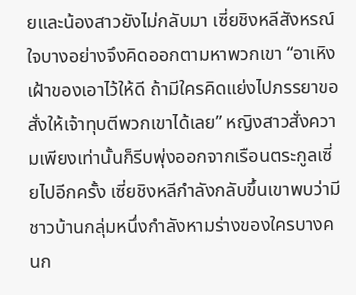ยและน้องสาวยังไม่กลับมา เซี่ยชิงหลีสังหรณ์ใจบางอย่างจึงคิดออกตามหาพวกเขา “อาเหิงเฝ้าของเอาไว้ให้ดี ถ้ามีใครคิดแย่งไปภรรยาขอสั่งให้เจ้าทุบตีพวกเขาได้เลย” หญิงสาวสั่งความเพียงเท่านั้นก็รีบพุ่งออกจากเรือนตระกูลเซี่ยไปอีกครั้ง เซี่ยชิงหลีกำลังกลับขึ้นเขาพบว่ามีชาวบ้านกลุ่มหนึ่งกำลังหามร่างของใครบางคนก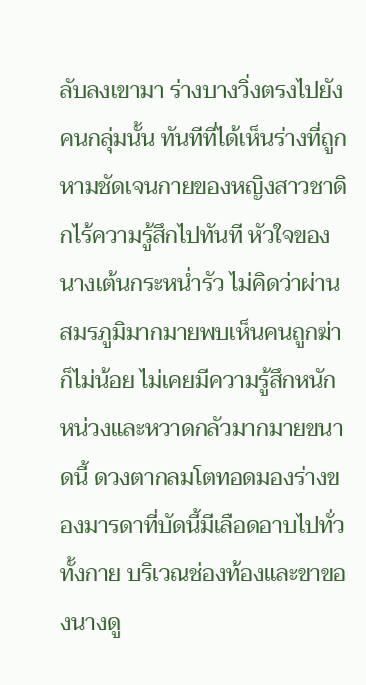ลับลงเขามา ร่างบางวิ่งตรงไปยังคนกลุ่มนั้น ทันทีที่ได้เห็นร่างที่ถูกหามชัดเจนกายของหญิงสาวชาดิกไร้ความรู้สึกไปทันที หัวใจของนางเต้นกระหน่ำรัว ไม่คิดว่าผ่านสมรภูมิมากมายพบเห็นคนถูกฆ่าก็ไม่น้อย ไม่เคยมีความรู้สึกหนักหน่วงและหวาดกลัวมากมายขนาดนี้ ดวงตากลมโตทอดมองร่างของมารดาที่บัดนี้มีเลือดอาบไปทั่วทั้งกาย บริเวณช่องท้องและขาของนางดู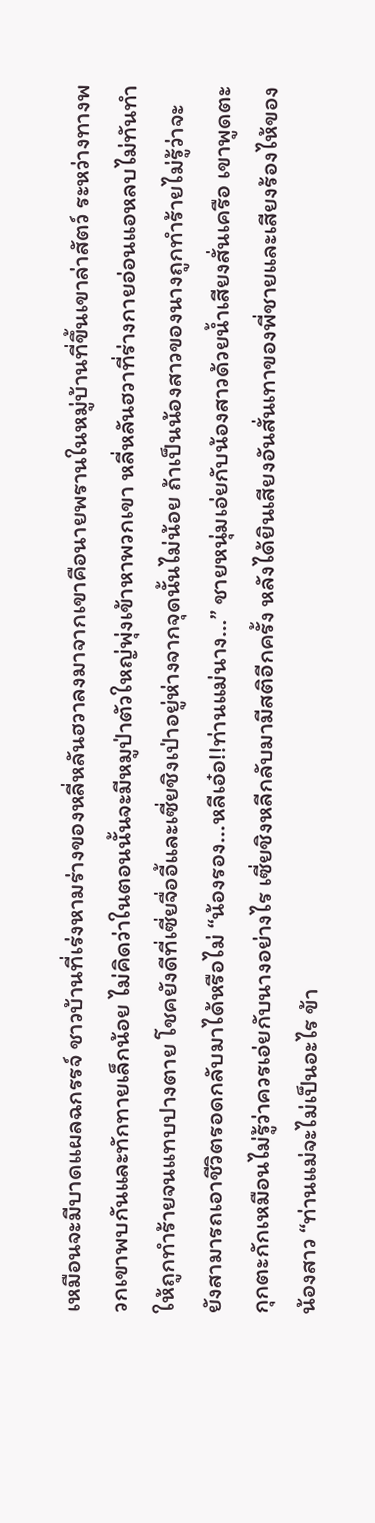เหมือนจะมีบาดแผลฉกรรจ์ ชาวบ้านที่เร่งหามร่างของหลี่หลันฮวาลงมาจากเขาคือนายพรานในหมู่บ้านที่ขึ้นเขาล่าสัตว์ ระหว่างทางพวกเขาพบกันและทักทายเล็กน้อย ไม่คิดว่าในตอนนั้นจะมีหมูป่าตัวใหญ่พุ่งเข้าหาพวกเขา หลี่หลันฮวาที่ร่างกายอ่อนแอหลบไม่ทันทำให้ถูกทำร้ายจนแทบปางตาย โชคยังดีที่เซี่ยจื่ออี้และเซี่ยชิงเป่าอยู่ห่างจากจุดนั้นไม่น้อย ถ้าเป็นน้องสาวของนางถูกทำร้ายไม่รู้ว่าจะยังสามารถเอาชีวิตรอดกลับมาได้หรือไม่ “น้องรอง...หลีเอ๋อ!!ท่านแม่นาง…” ชายหนุ่มเอ่ยกับน้องสาวด้วยน้ำเสียงสั่นเครือ เขาพูดตะกุกตะกักเหมือนไม่รู้ว่าควรเอ่ยกับนางอย่างไร เซี่ยชิงหลีกลับมามีสติอีกครั้ง หลังได้ยินเสียงอันสั่นเทาของพี่ชายและเสียงร้องไห้ของน้องสาว “ท่านแม่จะไม่เป็นอะไร ข้า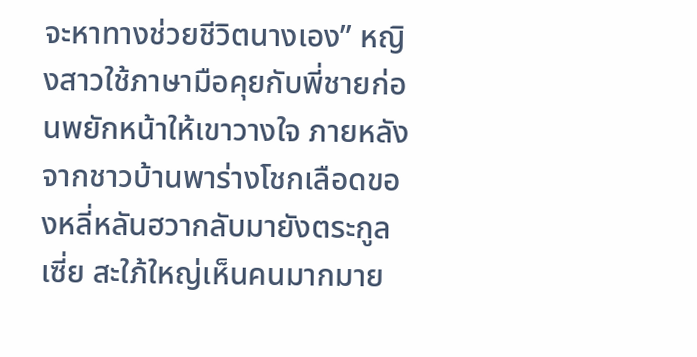จะหาทางช่วยชีวิตนางเอง” หญิงสาวใช้ภาษามือคุยกับพี่ชายก่อนพยักหน้าให้เขาวางใจ ภายหลังจากชาวบ้านพาร่างโชกเลือดของหลี่หลันฮวากลับมายังตระกูลเซี่ย สะใภ้ใหญ่เห็นคนมากมาย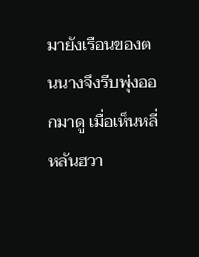มายังเรือนของตนนางจึงรีบพุ่งออกมาดู เมื่อเห็นหลี่หลันฮวา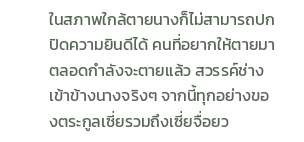ในสภาพใกล้ตายนางก็ไม่สามารถปกปิดความยินดีได้ คนที่อยากให้ตายมาตลอดกำลังจะตายแล้ว สวรรค์ช่างเข้าข้างนางจริงๆ จากนี้ทุกอย่างของตระกูลเซี่ยรวมถึงเซี่ยจื่อยว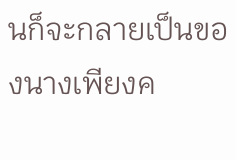นก็จะกลายเป็นของนางเพียงค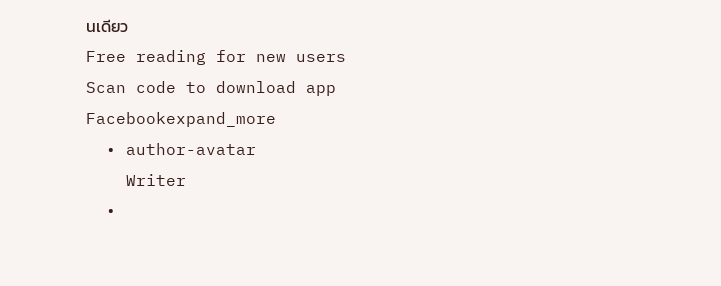นเดียว
Free reading for new users
Scan code to download app
Facebookexpand_more
  • author-avatar
    Writer
  •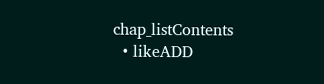chap_listContents
  • likeADD